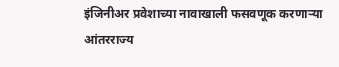इंजिनीअर प्रवेशाच्या नावाखाली फसवणूक करणाऱ्या आंतरराज्य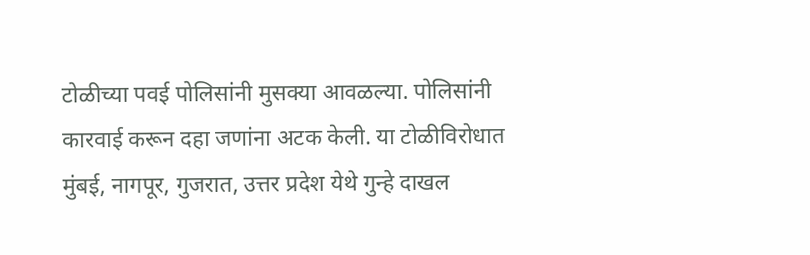टोळीच्या पवई पोलिसांनी मुसक्या आवळल्या. पोलिसांनी कारवाई करून दहा जणांना अटक केली. या टोळीविरोधात मुंबई, नागपूर, गुजरात, उत्तर प्रदेश येथे गुन्हे दाखल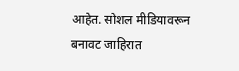आहेत. सोशल मीडियावरून बनावट जाहिरात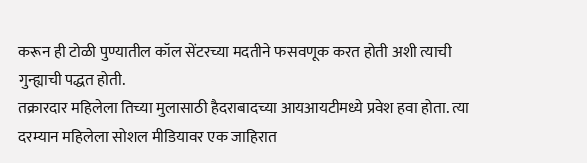करून ही टोळी पुण्यातील कॉल सेंटरच्या मदतीने फसवणूक करत होती अशी त्याची गुन्ह्याची पद्धत होती.
तक्रारदार महिलेला तिच्या मुलासाठी हैदराबादच्या आयआयटीमध्ये प्रवेश हवा होता. त्या दरम्यान महिलेला सोशल मीडियावर एक जाहिरात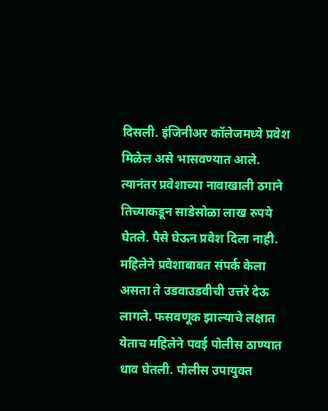दिसली. इंजिनीअर कॉलेजमध्ये प्रवेश मिळेल असे भासवण्यात आले. त्यानंतर प्रवेशाच्या नावाखाली ठगाने तिच्याकडून साडेसोळा लाख रुपये घेतले. पैसे घेऊन प्रवेश दिला नाही. महिलेने प्रवेशाबाबत संपर्क केला असता ते उडवाउडवीची उत्तरे देऊ लागले. फसवणूक झाल्याचे लक्षात येताच महिलेने पवई पोलीस ठाण्यात धाव घेतली. पोलीस उपायुक्त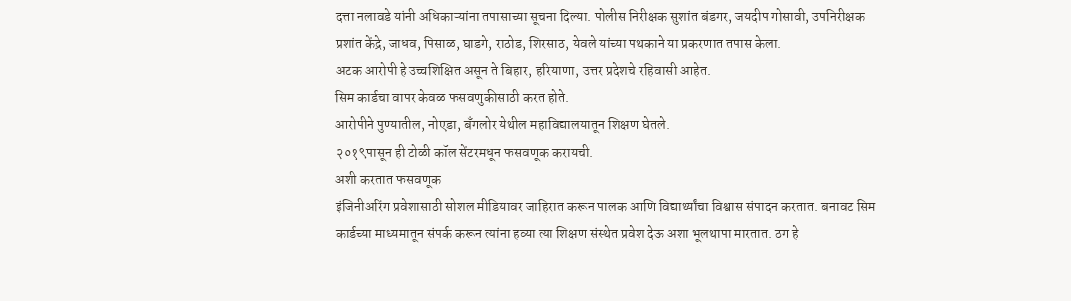दत्ता नलावडे यांनी अधिकाऱ्यांना तपासाच्या सूचना दिल्या. पोलीस निरीक्षक सुशांत बंडगर, जयदीप गोसावी, उपनिरीक्षक प्रशांत केंद्रे, जाधव, पिसाळ, घाडगे, राठोड, शिरसाठ, येवले यांच्या पथकाने या प्रकरणात तपास केला.
अटक आरोपी हे उच्चशिक्षित असून ते बिहार, हरियाणा, उत्तर प्रदेशचे रहिवासी आहेत.
सिम कार्डचा वापर केवळ फसवणुकीसाठी करत होते.
आरोपीने पुण्यातील, नोएडा, बँगलोर येथील महाविद्यालयातून शिक्षण घेतले.
२०१९पासून ही टोळी कॉल सेंटरमधून फसवणूक करायची.
अशी करतात फसवणूक
इंजिनीअरिंग प्रवेशासाठी सोशल मीडियावर जाहिरात करून पालक आणि विद्यार्थ्यांचा विश्वास संपादन करतात. बनावट सिम कार्डच्या माध्यमातून संपर्क करून त्यांना हव्या त्या शिक्षण संस्थेत प्रवेश देऊ अशा भूलथापा मारतात. ठग हे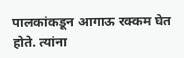पालकांकडून आगाऊ रक्कम घेत होते. त्यांना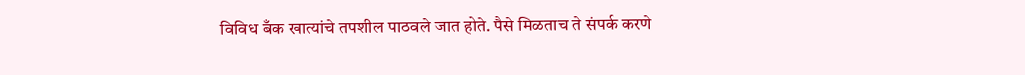विविध बँक खात्यांचे तपशील पाठवले जात होते. पैसे मिळताच ते संपर्क करणे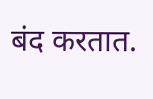बंद करतात.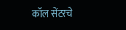कॉल सेंटरचे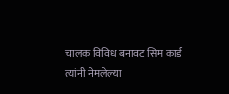चालक विविध बनावट सिम कार्ड त्यांनी नेमलेल्या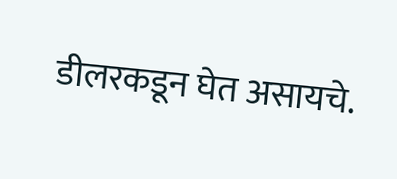डीलरकडून घेत असायचे.